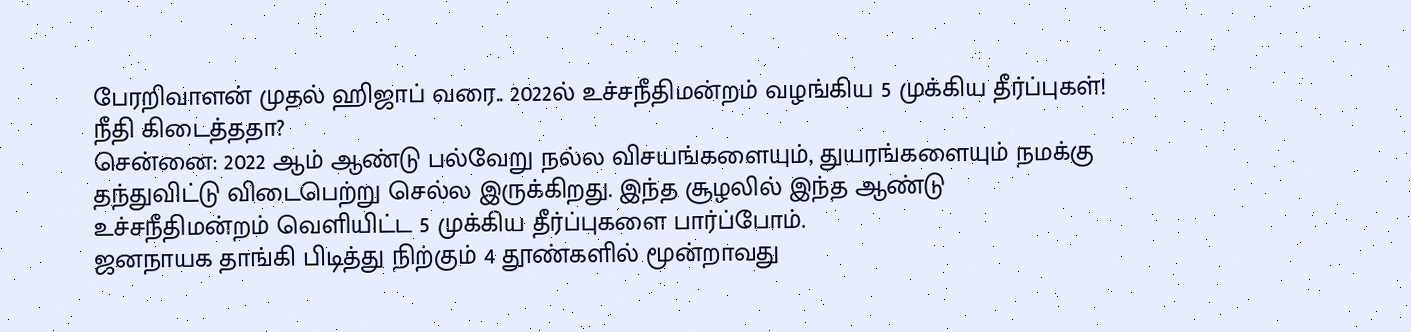பேரறிவாளன் முதல் ஹிஜாப் வரை.. 2022ல் உச்சநீதிமன்றம் வழங்கிய 5 முக்கிய தீர்ப்புகள்! நீதி கிடைத்ததா?
சென்னை: 2022 ஆம் ஆண்டு பல்வேறு நல்ல விசயங்களையும், துயரங்களையும் நமக்கு தந்துவிட்டு விடைபெற்று செல்ல இருக்கிறது. இந்த சூழலில் இந்த ஆண்டு உச்சநீதிமன்றம் வெளியிட்ட 5 முக்கிய தீர்ப்புகளை பார்ப்போம்.
ஜனநாயக தாங்கி பிடித்து நிற்கும் 4 தூண்களில் மூன்றாவது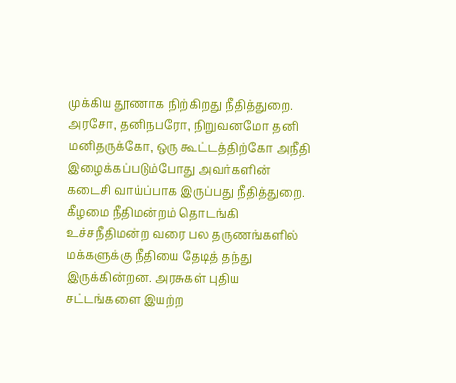முக்கிய தூணாக நிற்கிறது நீதித்துறை. அரசோ, தனிநபரோ, நிறுவனமோ தனி மனிதருக்கோ, ஒரு கூட்டத்திற்கோ அநீதி இழைக்கப்படும்போது அவர்களின் கடைசி வாய்ப்பாக இருப்பது நீதித்துறை.
கீழமை நீதிமன்றம் தொடங்கி உச்சநீதிமன்ற வரை பல தருணங்களில் மக்களுக்கு நீதியை தேடித் தந்து இருக்கின்றன. அரசுகள் புதிய சட்டங்களை இயற்ற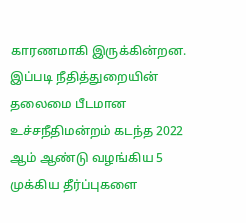காரணமாகி இருக்கின்றன. இப்படி நீதித்துறையின் தலைமை பீடமான உச்சநீதிமன்றம் கடந்த 2022 ஆம் ஆண்டு வழங்கிய 5 முக்கிய தீர்ப்புகளை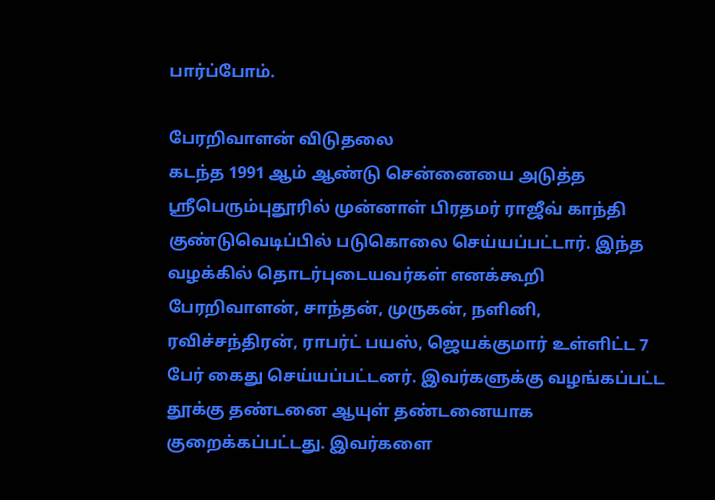பார்ப்போம்.

பேரறிவாளன் விடுதலை
கடந்த 1991 ஆம் ஆண்டு சென்னையை அடுத்த ஸ்ரீபெரும்புதூரில் முன்னாள் பிரதமர் ராஜீவ் காந்தி குண்டுவெடிப்பில் படுகொலை செய்யப்பட்டார். இந்த வழக்கில் தொடர்புடையவர்கள் எனக்கூறி பேரறிவாளன், சாந்தன், முருகன், நளினி, ரவிச்சந்திரன், ராபர்ட் பயஸ், ஜெயக்குமார் உள்ளிட்ட 7 பேர் கைது செய்யப்பட்டனர். இவர்களுக்கு வழங்கப்பட்ட தூக்கு தண்டனை ஆயுள் தண்டனையாக குறைக்கப்பட்டது. இவர்களை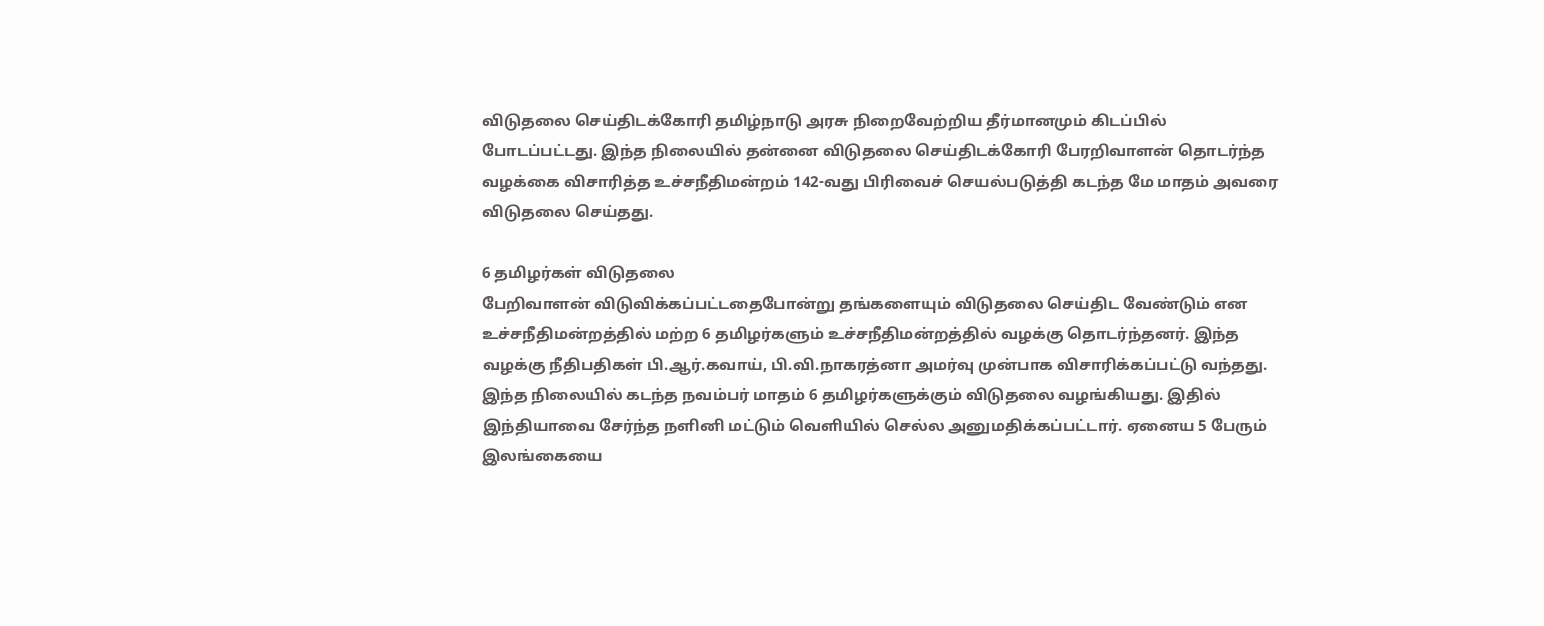விடுதலை செய்திடக்கோரி தமிழ்நாடு அரசு நிறைவேற்றிய தீர்மானமும் கிடப்பில் போடப்பட்டது. இந்த நிலையில் தன்னை விடுதலை செய்திடக்கோரி பேரறிவாளன் தொடர்ந்த வழக்கை விசாரித்த உச்சநீதிமன்றம் 142-வது பிரிவைச் செயல்படுத்தி கடந்த மே மாதம் அவரை விடுதலை செய்தது.

6 தமிழர்கள் விடுதலை
பேறிவாளன் விடுவிக்கப்பட்டதைபோன்று தங்களையும் விடுதலை செய்திட வேண்டும் என உச்சநீதிமன்றத்தில் மற்ற 6 தமிழர்களும் உச்சநீதிமன்றத்தில் வழக்கு தொடர்ந்தனர். இந்த வழக்கு நீதிபதிகள் பி.ஆர்.கவாய், பி.வி.நாகரத்னா அமர்வு முன்பாக விசாரிக்கப்பட்டு வந்தது. இந்த நிலையில் கடந்த நவம்பர் மாதம் 6 தமிழர்களுக்கும் விடுதலை வழங்கியது. இதில் இந்தியாவை சேர்ந்த நளினி மட்டும் வெளியில் செல்ல அனுமதிக்கப்பட்டார். ஏனைய 5 பேரும் இலங்கையை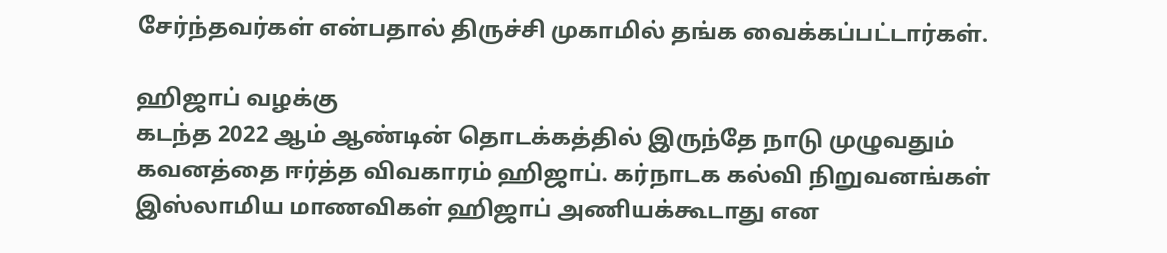சேர்ந்தவர்கள் என்பதால் திருச்சி முகாமில் தங்க வைக்கப்பட்டார்கள்.

ஹிஜாப் வழக்கு
கடந்த 2022 ஆம் ஆண்டின் தொடக்கத்தில் இருந்தே நாடு முழுவதும் கவனத்தை ஈர்த்த விவகாரம் ஹிஜாப். கர்நாடக கல்வி நிறுவனங்கள் இஸ்லாமிய மாணவிகள் ஹிஜாப் அணியக்கூடாது என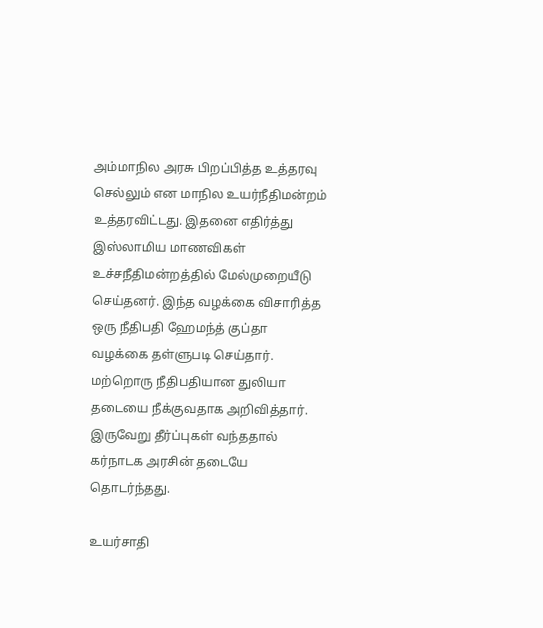அம்மாநில அரசு பிறப்பித்த உத்தரவு செல்லும் என மாநில உயர்நீதிமன்றம் உத்தரவிட்டது. இதனை எதிர்த்து இஸ்லாமிய மாணவிகள் உச்சநீதிமன்றத்தில் மேல்முறையீடு செய்தனர். இந்த வழக்கை விசாரித்த ஒரு நீதிபதி ஹேமந்த் குப்தா வழக்கை தள்ளுபடி செய்தார். மற்றொரு நீதிபதியான துலியா தடையை நீக்குவதாக அறிவித்தார். இருவேறு தீர்ப்புகள் வந்ததால் கர்நாடக அரசின் தடையே தொடர்ந்தது.

உயர்சாதி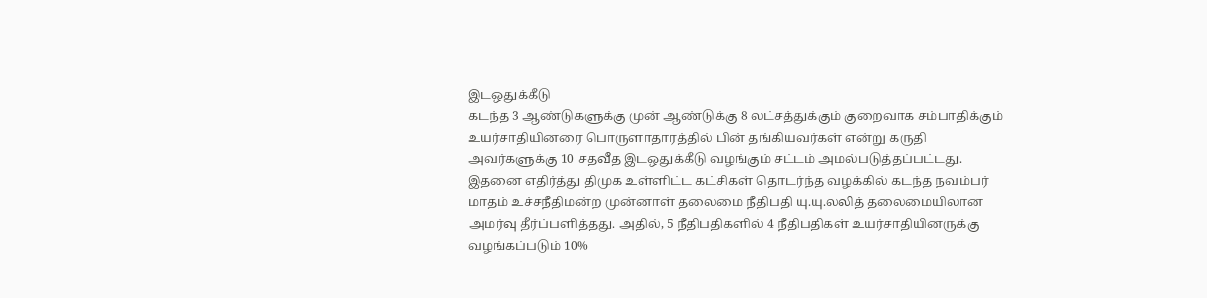இடஒதுக்கீடு
கடந்த 3 ஆண்டுகளுக்கு முன் ஆண்டுக்கு 8 லட்சத்துக்கும் குறைவாக சம்பாதிக்கும் உயர்சாதியினரை பொருளாதாரத்தில் பின் தங்கியவர்கள் என்று கருதி அவர்களுக்கு 10 சதவீத இடஒதுக்கீடு வழங்கும் சட்டம் அமல்படுத்தப்பட்டது. இதனை எதிர்த்து திமுக உள்ளிட்ட கட்சிகள் தொடர்ந்த வழக்கில் கடந்த நவம்பர் மாதம் உச்சநீதிமன்ற முன்னாள் தலைமை நீதிபதி யு.யு.லலித் தலைமையிலான அமர்வு தீர்ப்பளித்தது. அதில், 5 நீதிபதிகளில் 4 நீதிபதிகள் உயர்சாதியினருக்கு வழங்கப்படும் 10%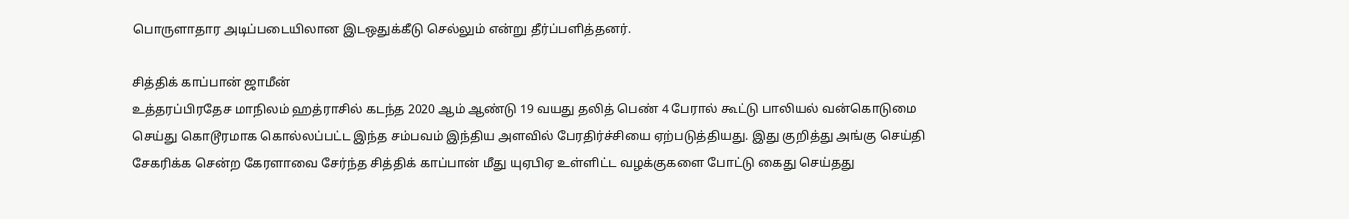பொருளாதார அடிப்படையிலான இடஒதுக்கீடு செல்லும் என்று தீர்ப்பளித்தனர்.

சித்திக் காப்பான் ஜாமீன்
உத்தரப்பிரதேச மாநிலம் ஹத்ராசில் கடந்த 2020 ஆம் ஆண்டு 19 வயது தலித் பெண் 4 பேரால் கூட்டு பாலியல் வன்கொடுமை செய்து கொடூரமாக கொல்லப்பட்ட இந்த சம்பவம் இந்திய அளவில் பேரதிர்ச்சியை ஏற்படுத்தியது. இது குறித்து அங்கு செய்தி சேகரிக்க சென்ற கேரளாவை சேர்ந்த சித்திக் காப்பான் மீது யுஏபிஏ உள்ளிட்ட வழக்குகளை போட்டு கைது செய்தது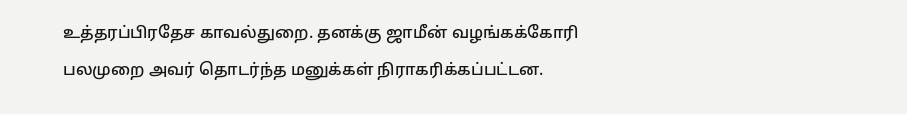உத்தரப்பிரதேச காவல்துறை. தனக்கு ஜாமீன் வழங்கக்கோரி பலமுறை அவர் தொடர்ந்த மனுக்கள் நிராகரிக்கப்பட்டன.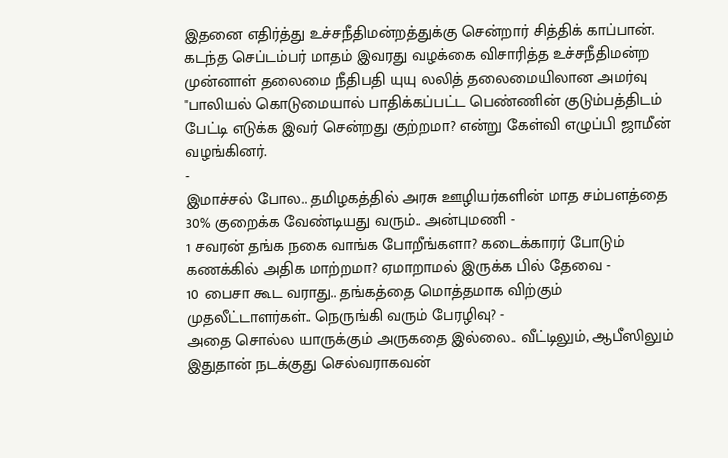இதனை எதிர்த்து உச்சநீதிமன்றத்துக்கு சென்றார் சித்திக் காப்பான். கடந்த செப்டம்பர் மாதம் இவரது வழக்கை விசாரித்த உச்சநீதிமன்ற முன்னாள் தலைமை நீதிபதி யுயு லலித் தலைமையிலான அமர்வு "பாலியல் கொடுமையால் பாதிக்கப்பட்ட பெண்ணின் குடும்பத்திடம் பேட்டி எடுக்க இவர் சென்றது குற்றமா? என்று கேள்வி எழுப்பி ஜாமீன் வழங்கினர்.
-
இமாச்சல் போல.. தமிழகத்தில் அரசு ஊழியர்களின் மாத சம்பளத்தை 30% குறைக்க வேண்டியது வரும்.. அன்புமணி -
1 சவரன் தங்க நகை வாங்க போறீங்களா? கடைக்காரர் போடும் கணக்கில் அதிக மாற்றமா? ஏமாறாமல் இருக்க பில் தேவை -
10 பைசா கூட வராது.. தங்கத்தை மொத்தமாக விற்கும் முதலீட்டாளர்கள்.. நெருங்கி வரும் பேரழிவு? -
அதை சொல்ல யாருக்கும் அருகதை இல்லை.. வீட்டிலும், ஆபீஸிலும் இதுதான் நடக்குது செல்வராகவன்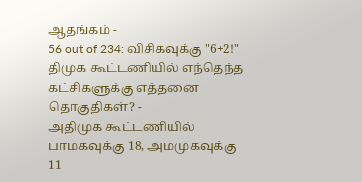ஆதங்கம் -
56 out of 234: விசிகவுக்கு "6+2!" திமுக கூட்டணியில் எந்தெந்த கட்சிகளுக்கு எத்தனை தொகுதிகள்? -
அதிமுக கூட்டணியில் பாமகவுக்கு 18, அமமுகவுக்கு 11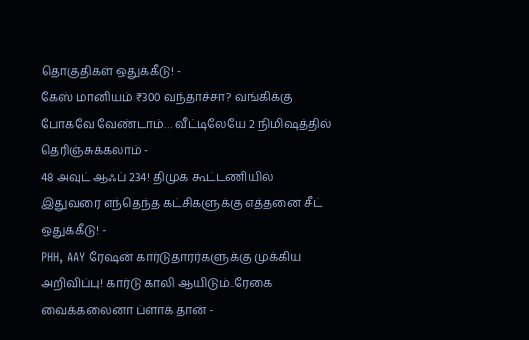தொகுதிகள் ஒதுக்கீடு! -
கேஸ் மானியம் ₹300 வந்தாச்சா? வங்கிக்கு போகவே வேண்டாம்… வீட்டிலேயே 2 நிமிஷத்தில் தெரிஞ்சுக்கலாம் -
48 அவுட் ஆஃப் 234! திமுக கூட்டணியில் இதுவரை எந்தெந்த கட்சிகளுக்கு எத்தனை சீட் ஒதுக்கீடு! -
PHH, AAY ரேஷன் கார்டுதாரர்களுக்கு முக்கிய அறிவிப்பு! கார்டு காலி ஆயிடும்..ரேகை வைக்கலைனா ப்ளாக் தான் -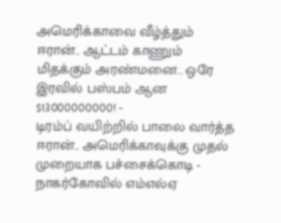அமெரிக்காவை வீழ்த்தும் ஈரான்.. ஆட்டம் காணும் மிதக்கும் அரண்மனை.. ஒரே இரவில் பஸ்பம் ஆன $13000000000! -
டிரம்ப் வயிற்றில் பாலை வார்த்த ஈரான்.. அமெரிக்காவுக்கு முதல் முறையாக பச்சைக்கொடி -
நாகர்கோவில் எம்எல்ஏ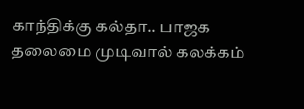காந்திக்கு கல்தா.. பாஜக தலைமை முடிவால் கலக்கம்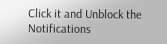Click it and Unblock the Notifications